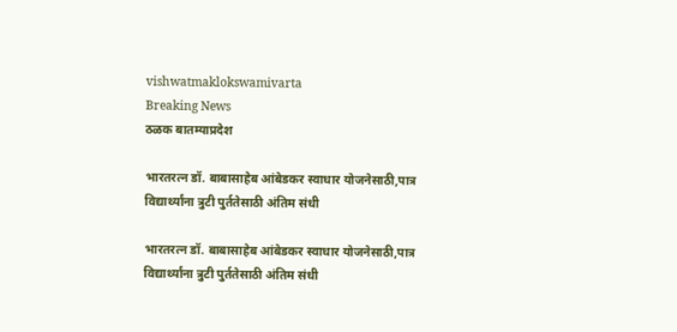vishwatmaklokswamivarta
Breaking News
ठळक बातम्याप्रदेश

भारतरत्न डॉ. बाबासाहेब आंबेडकर स्वाधार योजनेसाठी,पात्र विद्यार्थ्यांना त्रुटी पुर्ततेसाठी अंतिम संधी

भारतरत्न डॉ. बाबासाहेब आंबेडकर स्वाधार योजनेसाठी,पात्र विद्यार्थ्यांना त्रुटी पुर्ततेसाठी अंतिम संधी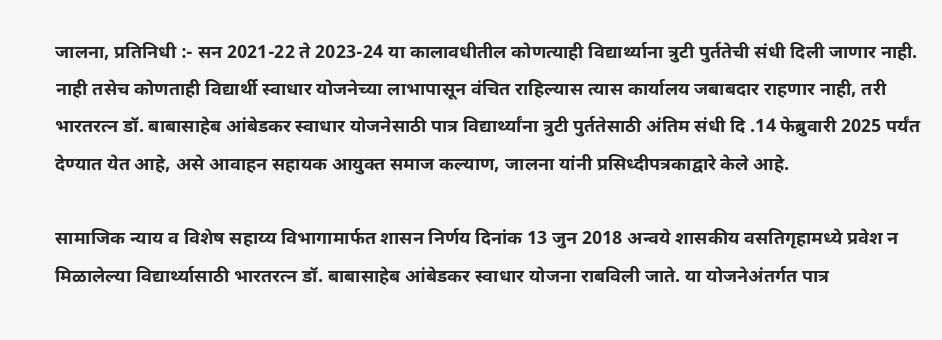जालना, प्रतिनिधी :- सन 2021-22 ते 2023-24 या कालावधीतील कोणत्याही विद्यार्थ्याना त्रुटी पुर्ततेची संधी दिली जाणार नाही. नाही तसेच कोणताही विद्यार्थी स्वाधार योजनेच्या लाभापासून वंचित राहिल्यास त्यास कार्यालय जबाबदार राहणार नाही, तरी भारतरत्न डॉ. बाबासाहेब आंबेडकर स्वाधार योजनेसाठी पात्र विद्यार्थ्यांना त्रुटी पुर्ततेसाठी अंतिम संधी दि .14 फेब्रुवारी 2025 पर्यंत देण्यात येत आहे, असे आवाहन सहायक आयुक्त समाज कल्याण, जालना यांनी प्रसिध्दीपत्रकाद्वारे केले आहे.

सामाजिक न्याय व विशेष सहाय्य विभागामार्फत शासन निर्णय दिनांक 13 जुन 2018 अन्वये शासकीय वसतिगृहामध्ये प्रवेश न मिळालेल्या विद्यार्थ्यासाठी भारतरत्न डॉ. बाबासाहेब आंबेडकर स्वाधार योजना राबविली जाते. या योजनेअंतर्गत पात्र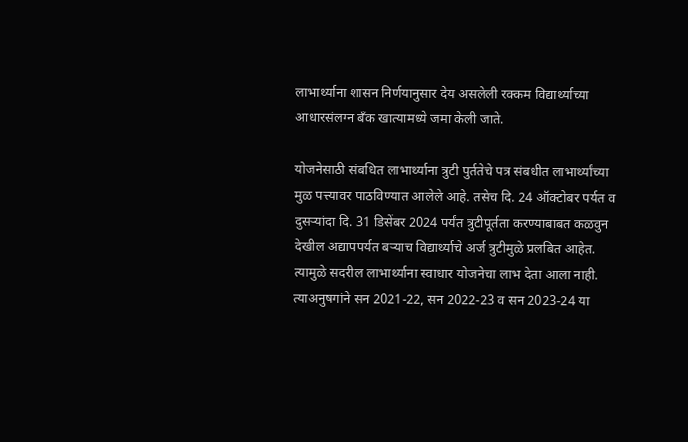लाभार्थ्याना शासन निर्णयानुसार देय असलेली रक्कम विद्यार्थ्याच्या आधारसंलग्न बँक खात्यामध्ये जमा केली जाते.

योजनेसाठी संबधित लाभार्थ्याना त्रुटी पुर्ततेचे पत्र संबधीत लाभार्थ्यांच्या मुळ पत्त्यावर पाठविण्यात आलेले आहे. तसेच दि. 24 ऑक्टोबर पर्यत व दुसऱ्यांदा दि. 31 डिसेंबर 2024 पर्यंत त्रुटीपूर्तता करण्याबाबत कळवुन देखील अद्यापपर्यत बऱ्याच विद्यार्थ्याचे अर्ज त्रुटीमुळे प्रलबित आहेत. त्यामुळे सदरील लाभार्थ्याना स्वाधार योजनेचा लाभ देता आला नाही. त्याअनुषगांने सन 2021-22, सन 2022-23 व सन 2023-24 या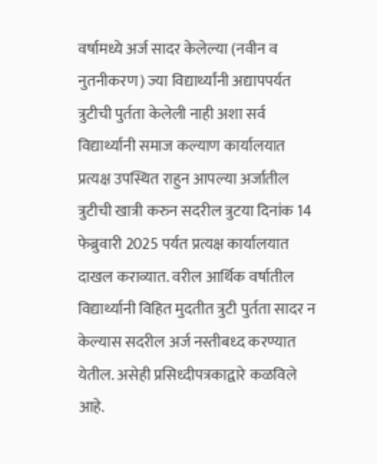वर्षामध्ये अर्ज सादर केलेल्या (नवीन व नुतनीकरण) ज्या विद्यार्थ्यांनी अद्यापपर्यत त्रुटीची पुर्तता केलेली नाही अशा सर्व विद्यार्थ्यानी समाज कल्याण कार्यालयात प्रत्यक्ष उपस्थित राहुन आपल्या अर्जातील त्रुटीची खात्री करुन सदरील त्रुटया दिनांक 14 फेब्रुवारी 2025 पर्यत प्रत्यक्ष कार्यालयात दाखल कराव्यात. वरील आर्थिक वर्षातील विद्यार्थ्यानी विहित मुदतीत त्रुटी पुर्तता सादर न केल्यास सदरील अर्ज नस्तीबध्द करण्यात येतील. असेही प्रसिध्दीपत्रकाद्वारे कळविले आहे.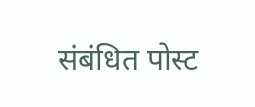संबंधित पोस्ट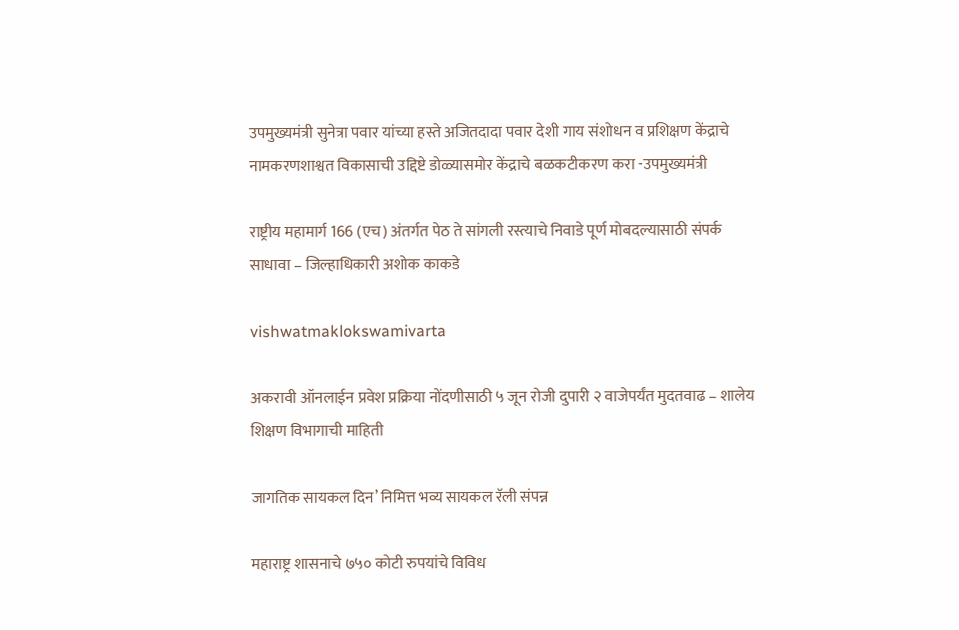उपमुख्यमंत्री सुनेत्रा पवार यांच्या हस्ते अजितदादा पवार देशी गाय संशोधन व प्रशिक्षण केंद्राचे नामकरणशाश्वत विकासाची उद्दिष्टे डोळ्यासमोर केंद्राचे बळकटीकरण करा -उपमुख्यमंत्री

राष्ट्रीय महामार्ग 166 (एच) अंतर्गत पेठ ते सांगली रस्त्याचे निवाडे पूर्ण मोबदल्यासाठी संपर्क साधावा – जिल्हाधिकारी अशोक काकडे

vishwatmaklokswamivarta

अकरावी ऑनलाईन प्रवेश प्रक्रिया नोंदणीसाठी ५ जून रोजी दुपारी २ वाजेपर्यंत मुदतवाढ – शालेय शिक्षण विभागाची माहिती

जागतिक सायकल दिन’ निमित्त भव्य सायकल रॅली संपन्न

महाराष्ट्र शासनाचे ७५० कोटी रुपयांचे विविध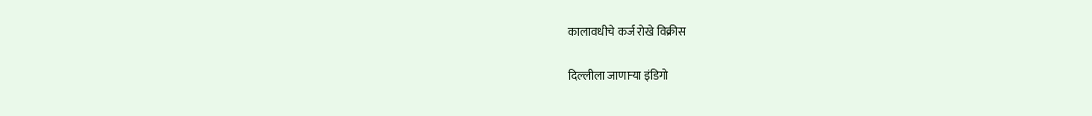कालावधीचे कर्ज रोखे विक्रीस

दिल्लीला जाणाऱ्या इंडिगो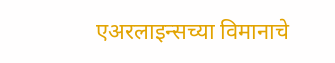एअरलाइन्सच्या विमानाचे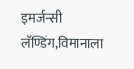इमर्जन्सी लॅण्डिंग,विमानाला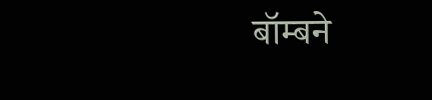बॉम्बने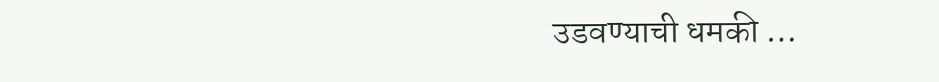उडवण्याची धमकी …